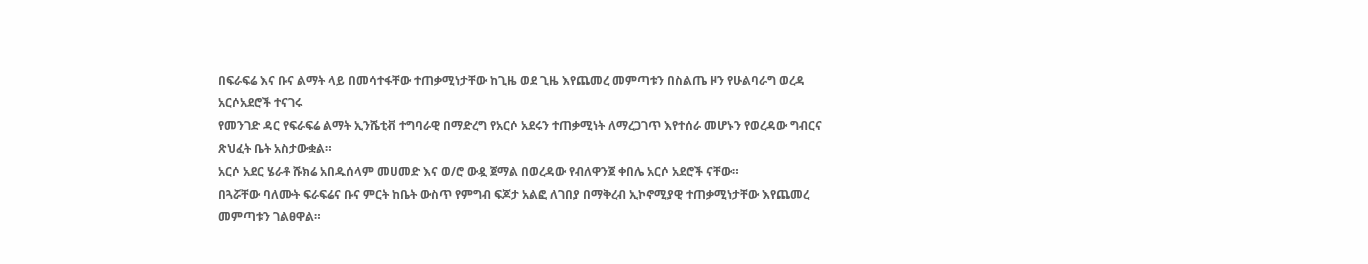በፍራፍሬ እና ቡና ልማት ላይ በመሳተፋቸው ተጠቃሚነታቸው ከጊዜ ወደ ጊዜ እየጨመረ መምጣቱን በስልጤ ዞን የሁልባራግ ወረዳ አርሶአደሮች ተናገሩ
የመንገድ ዳር የፍራፍሬ ልማት ኢንሼቲቭ ተግባራዊ በማድረግ የአርሶ አደሩን ተጠቃሚነት ለማረጋገጥ እየተሰራ መሆኑን የወረዳው ግብርና ጽህፈት ቤት አስታውቋል።
አርሶ አደር ሄራቶ ሹክሬ አበዱሰላም መሀመድ እና ወ/ሮ ውዷ ጀማል በወረዳው የብለዋንጀ ቀበሌ አርሶ አደሮች ናቸው።
በጓሯቸው ባለሙት ፍራፍሬና ቡና ምርት ከቤት ውስጥ የምግብ ፍጆታ አልፎ ለገበያ በማቅረብ ኢኮኖሚያዊ ተጠቃሚነታቸው እየጨመረ መምጣቱን ገልፀዋል።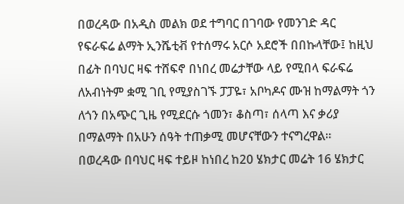በወረዳው በአዲስ መልክ ወደ ተግባር በገባው የመንገድ ዳር የፍራፍሬ ልማት ኢንሼቲቭ የተሰማሩ አርሶ አደሮች በበኩላቸው፤ ከዚህ በፊት በባህር ዛፍ ተሸፍኖ በነበረ መሬታቸው ላይ የሚበላ ፍራፍሬ ለአብነትም ቋሚ ገቢ የሚያስገኙ ፓፓዬ፣ አቦካዶና ሙዝ ከማልማት ጎን ለጎን በአጭር ጊዜ የሚደርሱ ጎመን፣ ቆስጣ፣ ሰላጣ እና ቃሪያ በማልማት በአሁን ሰዓት ተጠቃሚ መሆናቸውን ተናግረዋል።
በወረዳው በባህር ዛፍ ተይዞ ከነበረ ከ20 ሄክታር መሬት 16 ሄክታር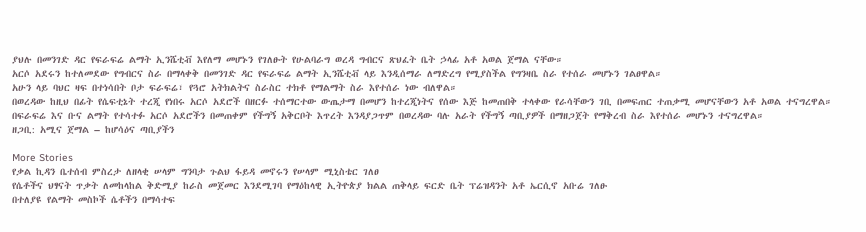ያህሉ በመንገድ ዳር የፍራፍሬ ልማት ኢንሼቲቭ እየለማ መሆኑን የገለፁት የሁልባራግ ወረዳ ግብርና ጽህፈት ቤት ኃላፊ አቶ አወል ጀማል ናቸው።
አርሶ አደሩን ከተለመደው የግብርና ስራ በማላቀቅ በመንገድ ዳር የፍራፍሬ ልማት ኢንሼቲቭ ላይ እንዲሰማራ ለማድረግ የሚያስችል የግንዛቤ ስራ የተሰራ መሆኑን ገልፀዋል።
አሁን ላይ ባህር ዛፍ በተነሳበት ቦታ ፍራፍሬ፣ የጓሮ አትክልትና ስራስር ተክቶ የማልማት ስራ እየተሰራ ነው ብለዋል።
በወረዳው ከዚህ በፊት የሴፍቲኔት ተረጂ የነበሩ አርሶ አደሮች በዘርፉ ተሰማርተው ውጤታማ በመሆን ከተረጂነትና የሰው እጅ ከመጠበቅ ተላቀው የራሳቸውን ገቢ በመፍጠር ተጠቃሚ መሆናቸውን አቶ አወል ተናግረዋል።
በፍራፍሬ እና ቡና ልማት የተሳተፉ አርሶ አደሮችን በመጠቀም የችግኝ አቅርቦት እጥረት እንዳያጋጥም በወረዳው ባሉ አራት የችግኝ ጣቢያዎች በማዘጋጀት የማቅረብ ስራ እየተሰራ መሆኑን ተናግረዋል።
ዘጋቢ: አሚና ጀማል – ከሆሳዕና ጣቢያችን

More Stories
የቃል ኪዳን ቤተሰብ ምስረታ ለዘላቂ ሠላም ግንባታ ጉልህ ፋይዳ መኖሩን የሠላም ሚኒስቴር ገለፀ
የሴቶችና ህፃናት ጥቃት ለመከላከል ቅድሚያ ከራስ መጀመር እንደሚገባ የማዕከላዊ ኢትዮጵያ ክልል ጠቅላይ ፍርድ ቤት ፕሬዝዳንት አቶ ኤርሲኖ አቡሬ ገለፁ
በተለያዩ የልማት መስኮች ሴቶችን በማሳተፍ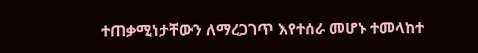ተጠቃሚነታቸውን ለማረጋገጥ እየተሰራ መሆኑ ተመላከተ